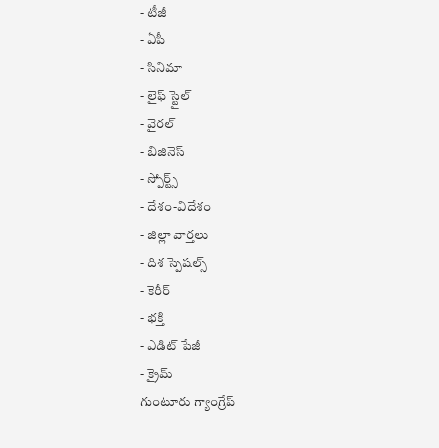- టీజీ
- ఏపీ
- సినిమా
- లైఫ్ స్టైల్
- వైరల్
- బిజినెస్
- స్పోర్ట్స్
- దేశం-విదేశం
- జిల్లా వార్తలు
- దిశ స్పెషల్స్
- కెరీర్
- భక్తి
- ఎడిట్ పేజీ
- క్రైమ్
గుంటూరు గ్యాంగ్రేప్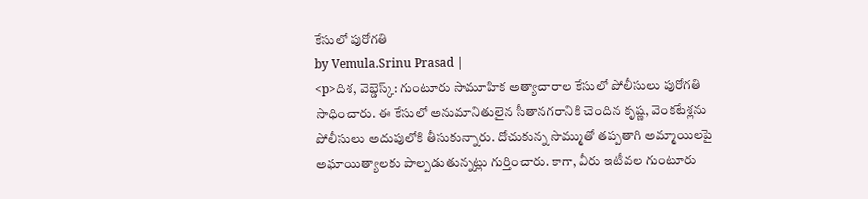కేసులో పురోగతి
by Vemula.Srinu Prasad |
<p>దిశ, వెబ్డెస్క్: గుంటూరు సామూహిక అత్యాచారాల కేసులో పోలీసులు పురోగతి సాధించారు. ఈ కేసులో అనుమానితులైన సీతానగరానికి చెందిన కృష్ణ, వెంకటేశ్లను పోలీసులు అదుపులోకి తీసుకున్నారు. దోచుకున్న సొమ్ముతో తప్పతాగి అమ్మాయిలపై అఘాయిత్యాలకు పాల్పడుతున్నట్లు గుర్తించారు. కాగా, వీరు ఇటీవల గుంటూరు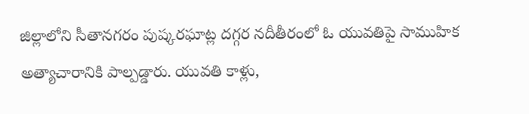జిల్లాలోని సీతానగరం పుష్కరఘాట్ల దగ్గర నదీతీరంలో ఓ యువతిపై సాముహిక అత్యాచారానికి పాల్పడ్డారు. యువతి కాళ్లు,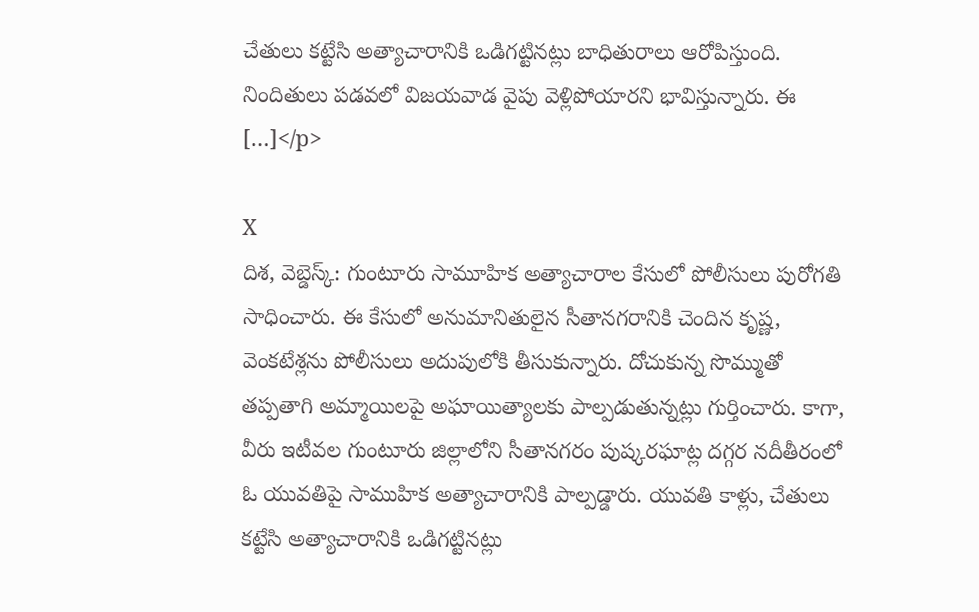చేతులు కట్టేసి అత్యాచారానికి ఒడిగట్టినట్లు బాధితురాలు ఆరోపిస్తుంది. నిందితులు పడవలో విజయవాడ వైపు వెళ్లిపోయారని భావిస్తున్నారు. ఈ […]</p>

X
దిశ, వెబ్డెస్క్: గుంటూరు సామూహిక అత్యాచారాల కేసులో పోలీసులు పురోగతి సాధించారు. ఈ కేసులో అనుమానితులైన సీతానగరానికి చెందిన కృష్ణ, వెంకటేశ్లను పోలీసులు అదుపులోకి తీసుకున్నారు. దోచుకున్న సొమ్ముతో తప్పతాగి అమ్మాయిలపై అఘాయిత్యాలకు పాల్పడుతున్నట్లు గుర్తించారు. కాగా, వీరు ఇటీవల గుంటూరు జిల్లాలోని సీతానగరం పుష్కరఘాట్ల దగ్గర నదీతీరంలో ఓ యువతిపై సాముహిక అత్యాచారానికి పాల్పడ్డారు. యువతి కాళ్లు, చేతులు కట్టేసి అత్యాచారానికి ఒడిగట్టినట్లు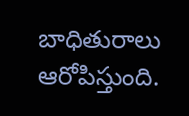బాధితురాలు ఆరోపిస్తుంది.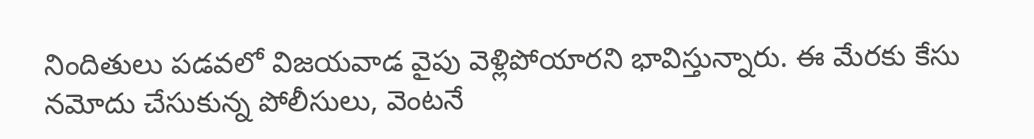నిందితులు పడవలో విజయవాడ వైపు వెళ్లిపోయారని భావిస్తున్నారు. ఈ మేరకు కేసు నమోదు చేసుకున్న పోలీసులు, వెంటనే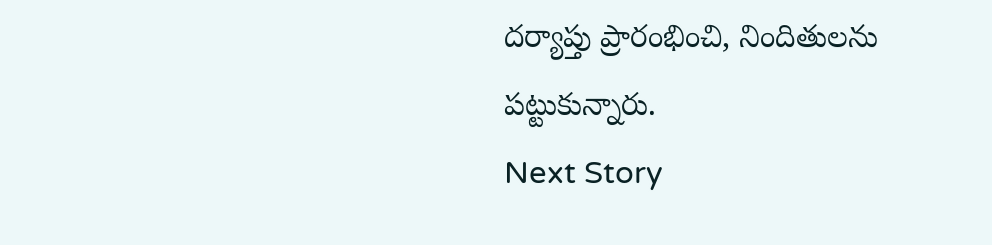దర్యాప్తు ప్రారంభించి, నిందితులను పట్టుకున్నారు.
Next Story